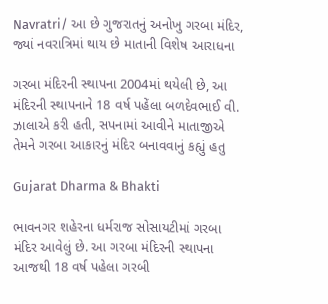Navratri/ આ છે ગુજરાતનું અનોખુ ગરબા મંદિર, જ્યાં નવરાત્રિમાં થાય છે માતાની વિશેષ આરાધના

ગરબા મંદિરની સ્થાપના 2004માં થયેલી છે, આ મંદિરની સ્થાપનાને 18 વર્ષ પહેંલા બળદેવભાઈ વી. ઝાલાએ કરી હતી, સપનામાં આવીને માતાજીએ તેમને ગરબા આકારનું મંદિર બનાવવાનું કહ્યું હતુ

Gujarat Dharma & Bhakti

ભાવનગર શહેરના ધર્મરાજ સોસાયટીમાં ગરબા મંદિર આવેલું છે. આ ગરબા મંદિરની સ્થાપના આજથી 18 વર્ષ પહેલા ગરબી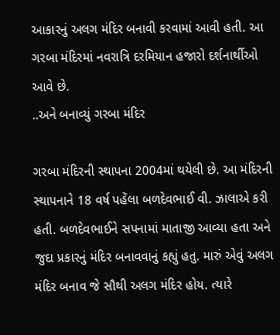આકારનું અલગ મંદિર બનાવી કરવામાં આવી હતી. આ ગરબા મંદિરમાં નવરાત્રિ દરમિયાન હજારો દર્શનાર્થીઓ આવે છે.
..અને બનાવ્યું ગરબા મંદિર

ગરબા મંદિરની સ્થાપના 2004માં થયેલી છે. આ મંદિરની સ્થાપનાને 18 વર્ષ પહેંલા બળદેવભાઈ વી. ઝાલાએ કરી હતી. બળદેવભાઈને સપનામાં માતાજી આવ્યા હતા અને જુદા પ્રકારનું મંદિર બનાવવાનું કહ્યું હતુ. મારું એવું અલગ મંદિર બનાવ જે સૌથી અલગ મંદિર હોય. ત્યારે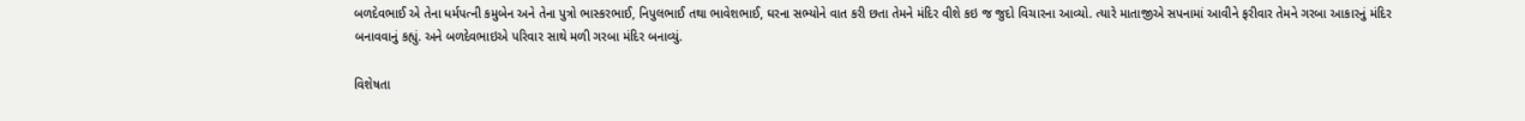બળદેવભાઈ એ તેના ધર્મપત્ની કમુબેન અને તેના પુત્રો ભાસ્કરભાઈ, નિપુલભાઈ તથા ભાવેશભાઈ, ઘરના સભ્યોને વાત કરી છતા તેમને મંદિર વીશે કઇ જ જુદો વિચારના આવ્યો. ત્યારે માતાજીએ સપનામાં આવીને ફરીવાર તેમને ગરબા આકારનું મંદિર બનાવવાનું કહ્યું. અને બળદેવભાઇએ પરિવાર સાથે મળી ગરબા મંદિર બનાવ્યું.

વિશેષતા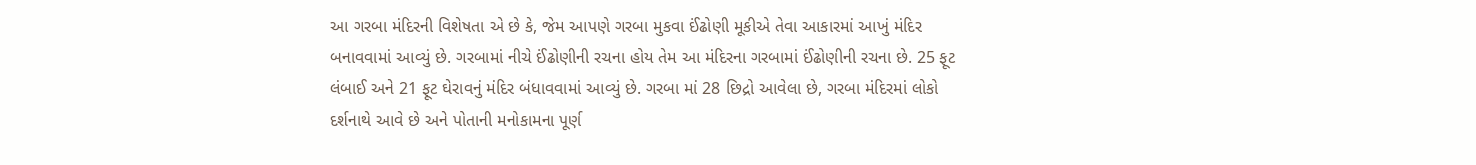આ ગરબા મંદિરની વિશેષતા એ છે કે, જેમ આપણે ગરબા મુકવા ઈંઢોણી મૂકીએ તેવા આકારમાં આખું મંદિર બનાવવામાં આવ્યું છે. ગરબામાં નીચે ઈંઢોણીની રચના હોય તેમ આ મંદિરના ગરબામાં ઈંઢોણીની રચના છે. 25 ફૂટ લંબાઈ અને 21 ફૂટ ઘેરાવનું મંદિર બંધાવવામાં આવ્યું છે. ગરબા માં 28 છિદ્રો આવેલા છે, ગરબા મંદિરમાં લોકો દર્શનાથે આવે છે અને પોતાની મનોકામના પૂર્ણ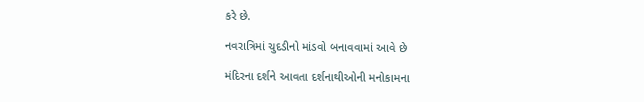કરે છે.

નવરાત્રિમાં ચુદડીનો માંડવો બનાવવામાં આવે છે

મંદિરના દર્શને આવતા દર્શનાથીઓની મનોકામના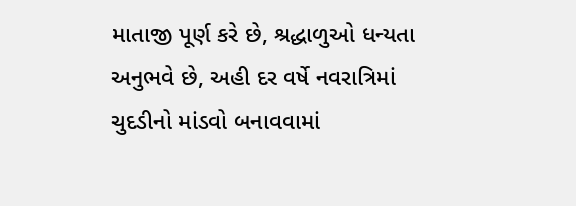માતાજી પૂર્ણ કરે છે, શ્રદ્ધાળુઓ ધન્યતા અનુભવે છે, અહી દર વર્ષે નવરાત્રિમાં ચુદડીનો માંડવો બનાવવામાં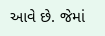આવે છે. જેમાં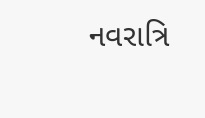નવરાત્રિ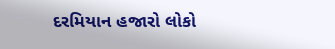દરમિયાન હજારો લોકો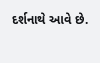દર્શનાથે આવે છે.